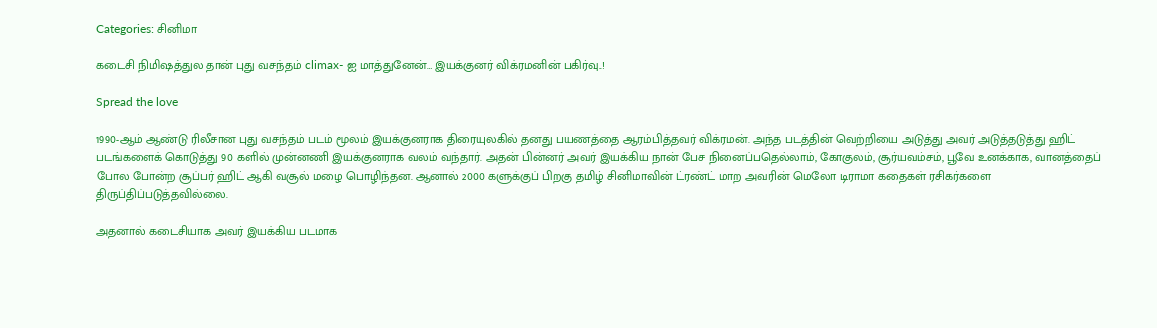Categories: சினிமா

கடைசி நிமிஷத்துல தான் புது வசந்தம் climax- ஐ மாத்துனேன்… இயக்குனர் விக்ரமனின் பகிர்வு..!

Spread the love

1990-ஆம் ஆண்டு ரிலீசான புது வசந்தம் படம் மூலம் இயக்குனராக திரையுலகில் தனது பயணத்தை ஆரம்பித்தவர் விக்ரமன். அந்த படத்தின் வெற்றியை அடுத்து அவர் அடுத்தடுத்து ஹிட் படங்களைக் கொடுத்து 90 களில் முன்னணி இயக்குனராக வலம் வந்தார். அதன் பின்னர் அவர் இயக்கிய நான் பேச நினைப்பதெல்லாம், கோகுலம், சூர்யவம்சம், பூவே உனக்காக, வானத்தைப் போல போன்ற சூப்பர் ஹிட் ஆகி வசூல் மழை பொழிந்தன. ஆனால் 2000 களுக்குப் பிறகு தமிழ் சினிமாவின் ட்ரண்ட் மாற அவரின் மெலோ டிராமா கதைகள் ரசிகர்களை திருப்திப்படுத்தவில்லை.

அதனால் கடைசியாக அவர் இயக்கிய படமாக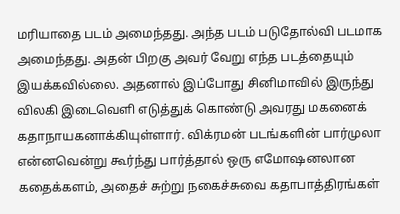மரியாதை படம் அமைந்தது. அந்த படம் படுதோல்வி படமாக அமைந்தது. அதன் பிறகு அவர் வேறு எந்த படத்தையும் இயக்கவில்லை. அதனால் இப்போது சினிமாவில் இருந்து விலகி இடைவெளி எடுத்துக் கொண்டு அவரது மகனைக் கதாநாயகனாக்கியுள்ளார். விக்ரமன் படங்களின் பார்முலா என்னவென்று கூர்ந்து பார்த்தால் ஒரு எமோஷனலான கதைக்களம், அதைச் சுற்று நகைச்சுவை கதாபாத்திரங்கள்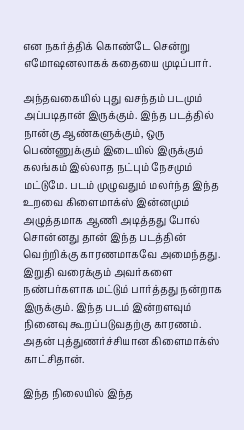என நகர்த்திக் கொண்டே சென்று எமோஷனலாகக் கதையை முடிப்பார்.

அந்தவகையில் புது வசந்தம் படமும் அப்படிதான் இருக்கும். இந்த படத்தில் நான்கு ஆண்களுக்கும், ஒரு பெண்ணுக்கும் இடையில் இருக்கும் கலங்கம் இல்லாத நட்பும் நேசமும் மட்டுமே. படம் முழுவதும் மலர்ந்த இந்த உறவை கிளைமாக்ஸ் இன்னமும் அழுத்தமாக ஆணி அடித்தது போல் சொன்னது தான் இந்த படத்தின் வெற்றிக்கு காரணமாகவே அமைந்தது.  இறுதி வரைக்கும் அவர்களை நண்பர்களாக மட்டும் பார்த்தது நன்றாக இருக்கும். இந்த படம் இன்றளவும் நினைவு கூறப்படுவதற்கு காரணம். அதன் புத்துணர்ச்சியான கிளைமாக்ஸ் காட்சிதான்.

இந்த நிலையில் இந்த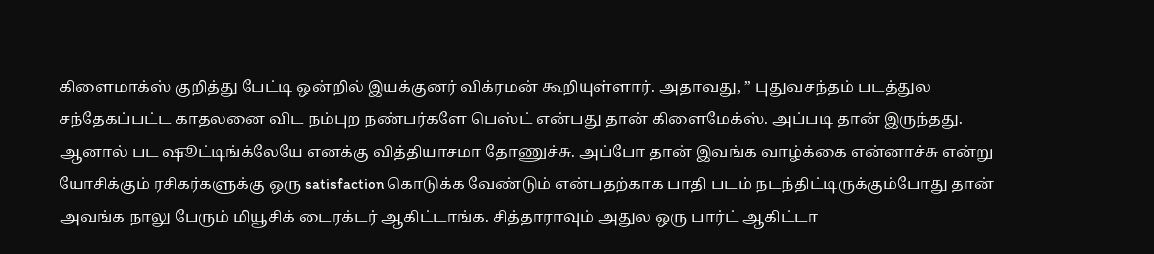கிளைமாக்ஸ் குறித்து பேட்டி ஒன்றில் இயக்குனர் விக்ரமன் கூறியுள்ளார். அதாவது, ” புதுவசந்தம் படத்துல சந்தேகப்பட்ட காதலனை விட நம்புற நண்பர்களே பெஸ்ட் என்பது தான் கிளைமேக்ஸ். அப்படி தான் இருந்தது. ஆனால் பட ஷூட்டிங்க்லேயே எனக்கு வித்தியாசமா தோணுச்சு. அப்போ தான் இவங்க வாழ்க்கை என்னாச்சு என்று யோசிக்கும் ரசிகர்களுக்கு ஒரு satisfaction கொடுக்க வேண்டும் என்பதற்காக பாதி படம் நடந்திட்டிருக்கும்போது தான் அவங்க நாலு பேரும் மியூசிக் டைரக்டர் ஆகிட்டாங்க. சித்தாராவும் அதுல ஒரு பார்ட் ஆகிட்டா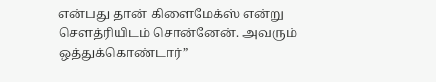என்பது தான் கிளைமேக்ஸ் என்று சௌத்ரியிடம் சொன்னேன். அவரும் ஒத்துக்கொண்டார்”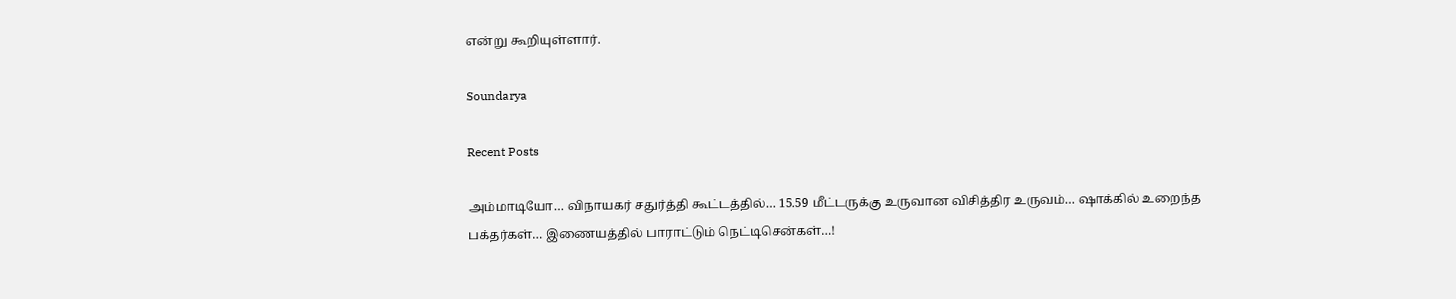என்று கூறியுள்ளார்.

Soundarya

Recent Posts

அம்மாடியோ… விநாயகர் சதுர்த்தி கூட்டத்தில்… 15.59 மீட்டருக்கு உருவான விசித்திர உருவம்… ஷாக்கில் உறைந்த பக்தர்கள்… இணையத்தில் பாராட்டும் நெட்டிசென்கள்…!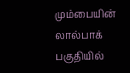மும்பையின் லால்பாக் பகுதியில்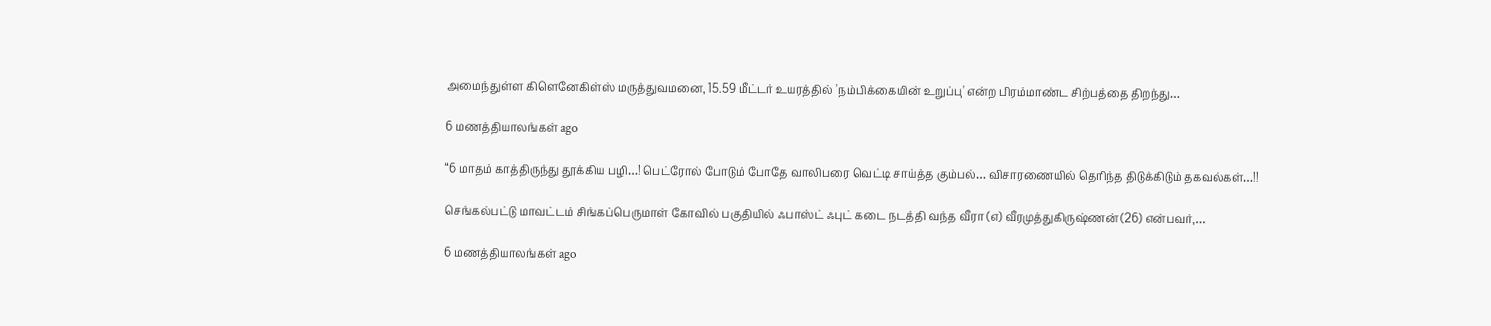அமைந்துள்ள கிளெனேகிள்ஸ் மருத்துவமனை, 15.59 மீட்டர் உயரத்தில் 'நம்பிக்கையின் உறுப்பு' என்ற பிரம்மாண்ட சிற்பத்தை திறந்து…

6 மணத்தியாலங்கள் ago

“6 மாதம் காத்திருந்து தூக்கிய பழி…! பெட்ரோல் போடும் போதே வாலிபரை வெட்டி சாய்த்த கும்பல்… விசாரணையில் தெரிந்த திடுக்கிடும் தகவல்கள்…!!

செங்கல்பட்டு மாவட்டம் சிங்கப்பெருமாள் கோவில் பகுதியில் ஃபாஸ்ட் ஃபுட் கடை நடத்தி வந்த வீரா (எ) வீரமுத்துகிருஷ்ணன் (26) என்பவர்,…

6 மணத்தியாலங்கள் ago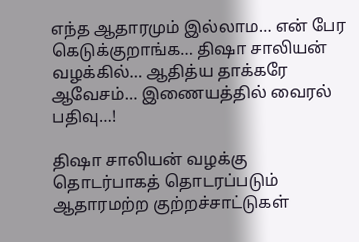எந்த ஆதாரமும் இல்லாம… என் பேர கெடுக்குறாங்க… திஷா சாலியன் வழக்கில்… ஆதித்ய தாக்கரே ஆவேசம்… இணையத்தில் வைரல் பதிவு…!

திஷா சாலியன் வழக்கு தொடர்பாகத் தொடரப்படும் ஆதாரமற்ற குற்றச்சாட்டுகள்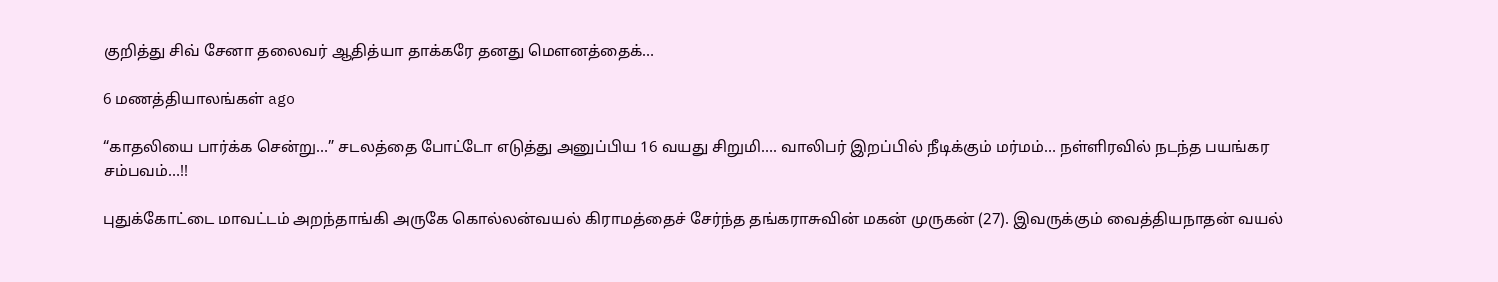குறித்து சிவ் சேனா தலைவர் ஆதித்யா தாக்கரே தனது மௌனத்தைக்…

6 மணத்தியாலங்கள் ago

“காதலியை பார்க்க சென்று…” சடலத்தை போட்டோ எடுத்து அனுப்பிய 16 வயது சிறுமி…. வாலிபர் இறப்பில் நீடிக்கும் மர்மம்… நள்ளிரவில் நடந்த பயங்கர சம்பவம்…!!

புதுக்கோட்டை மாவட்டம் அறந்தாங்கி அருகே கொல்லன்வயல் கிராமத்தைச் சேர்ந்த தங்கராசுவின் மகன் முருகன் (27). இவருக்கும் வைத்தியநாதன் வயல்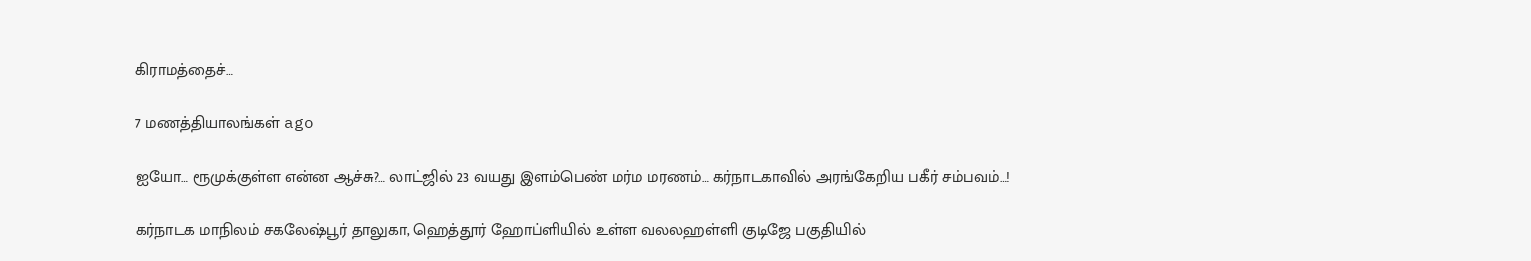கிராமத்தைச்…

7 மணத்தியாலங்கள் ago

ஐயோ… ரூமுக்குள்ள என்ன ஆச்சு?… லாட்ஜில் 23 வயது இளம்பெண் மர்ம மரணம்… கர்நாடகாவில் அரங்கேறிய பகீர் சம்பவம்…!

கர்நாடக மாநிலம் சகலேஷ்பூர் தாலுகா, ஹெத்தூர் ஹோப்ளியில் உள்ள வலலஹள்ளி குடிஜே பகுதியில்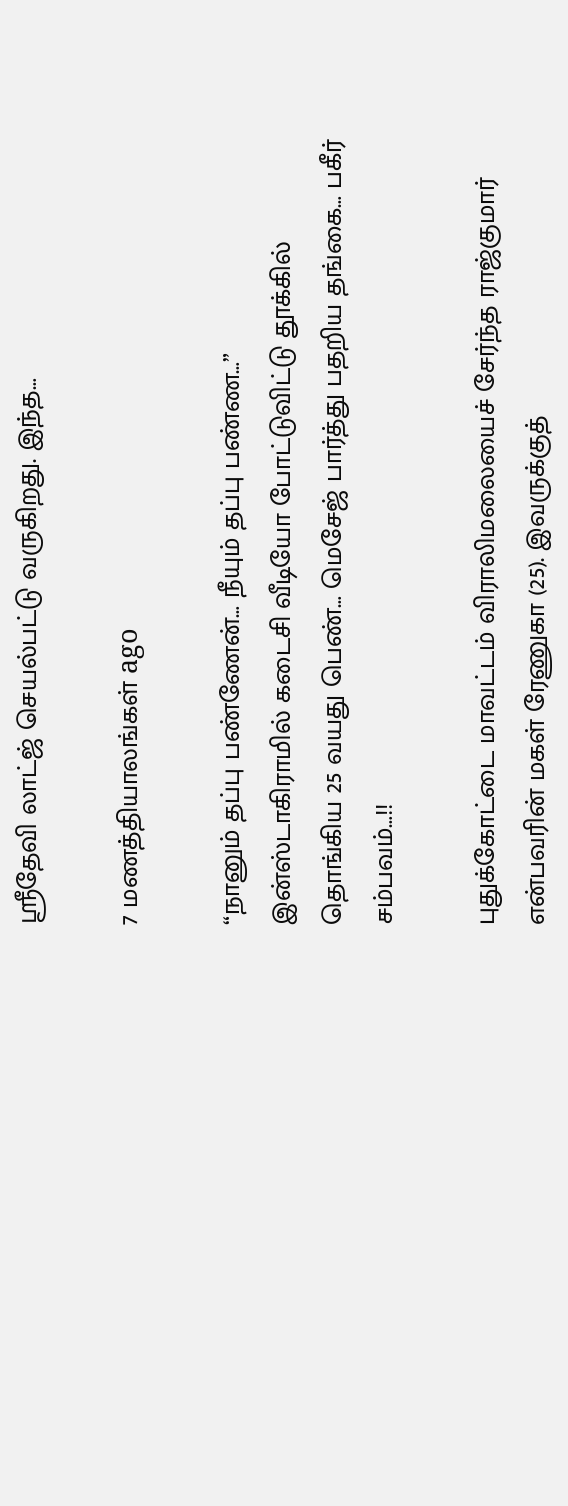ஸ்ரீதேவி லாட்ஜ் செயல்பட்டு வருகிறது. இந்த…

7 மணத்தியாலங்கள் ago

“நானும் தப்பு பண்ணேன்… நீயும் தப்பு பண்ண…” இன்ஸ்டாகிராமில் கடைசி வீடியோ போட்டுவிட்டு தூக்கில் தொங்கிய 25 வயது பெண்… மெசேஜ் பார்த்து பதறிய தங்கை… பகீர் சம்பவம்…!!

புதுக்கோட்டை மாவட்டம் விராலிமலையைச் சேர்ந்த ராஜ்குமார் என்பவரின் மகள் ரேணுகா (25). இவருக்குத்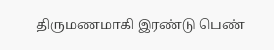திருமணமாகி இரண்டு பெண்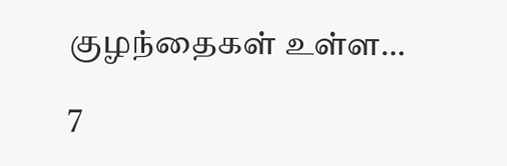குழந்தைகள் உள்ள…

7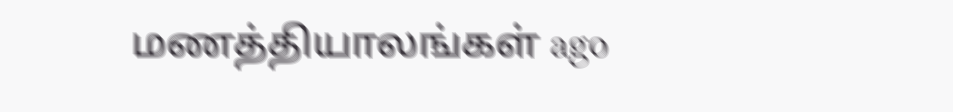மணத்தியாலங்கள் ago